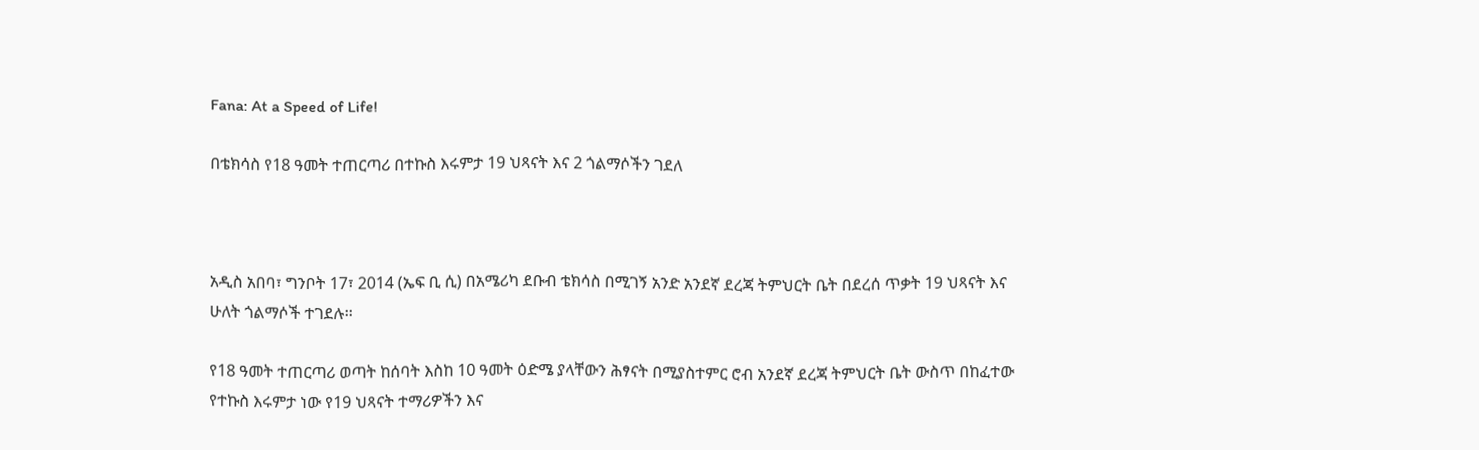Fana: At a Speed of Life!

በቴክሳስ የ18 ዓመት ተጠርጣሪ በተኩስ እሩምታ 19 ህጻናት እና 2 ጎልማሶችን ገደለ



አዲስ አበባ፣ ግንቦት 17፣ 2014 (ኤፍ ቢ ሲ) በአሜሪካ ደቡብ ቴክሳስ በሚገኝ አንድ አንደኛ ደረጃ ትምህርት ቤት በደረሰ ጥቃት 19 ህጻናት እና ሁለት ጎልማሶች ተገደሉ፡፡

የ18 ዓመት ተጠርጣሪ ወጣት ከሰባት እስከ 10 ዓመት ዕድሜ ያላቸውን ሕፃናት በሚያስተምር ሮብ አንደኛ ደረጃ ትምህርት ቤት ውስጥ በከፈተው የተኩስ እሩምታ ነው የ19 ህጻናት ተማሪዎችን እና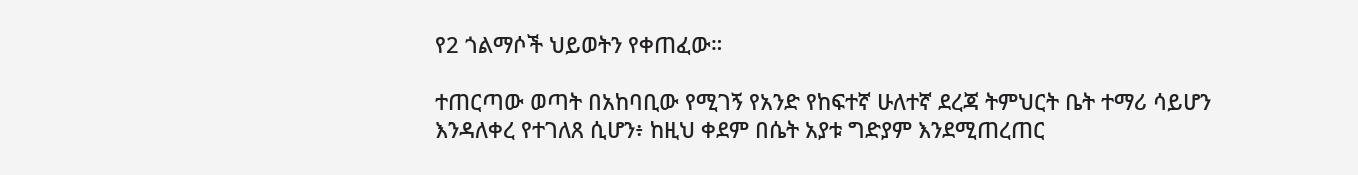የ2 ጎልማሶች ህይወትን የቀጠፈው።

ተጠርጣው ወጣት በአከባቢው የሚገኝ የአንድ የከፍተኛ ሁለተኛ ደረጃ ትምህርት ቤት ተማሪ ሳይሆን እንዳለቀረ የተገለጸ ሲሆን፥ ከዚህ ቀደም በሴት አያቱ ግድያም እንደሚጠረጠር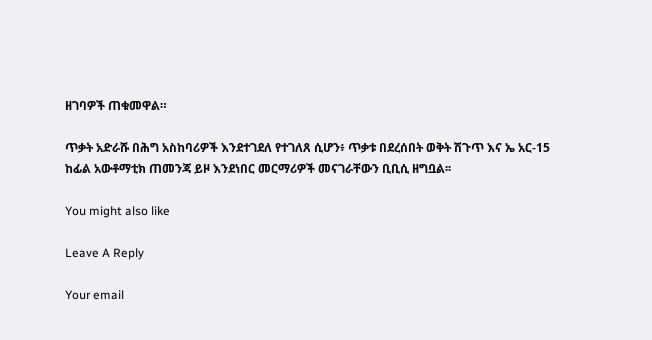ዘገባዎች ጠቁመዋል።

ጥቃት አድራሹ በሕግ አስከባሪዎች እንደተገደለ የተገለጸ ሲሆን፥ ጥቃቱ በደረሰበት ወቅት ሽጉጥ እና ኤ አር-15 ከፊል አውቶማቲክ ጠመንጃ ይዞ እንደነበር መርማሪዎች መናገራቸውን ቢቢሲ ዘግቧል፡፡

You might also like

Leave A Reply

Your email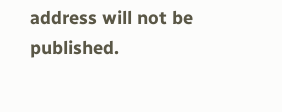address will not be published.